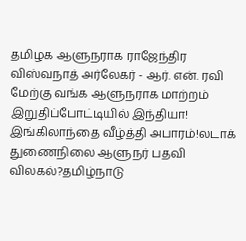தமிழக ஆளுநராக ராஜேந்திர விஸ்வநாத் அர்லேகர் - ஆர். என். ரவி மேற்கு வங்க ஆளுநராக மாற்றம் இறுதிப்போட்டியில் இந்தியா! இங்கிலாந்தை வீழ்த்தி அபாரம்!லடாக் துணைநிலை ஆளுநர் பதவி விலகல்?தமிழ்நாடு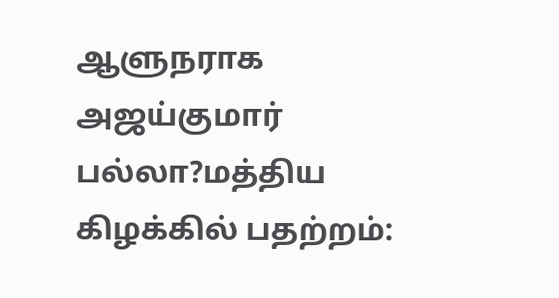ஆளுநராக அஜய்குமார் பல்லா?மத்திய கிழக்கில் பதற்றம்: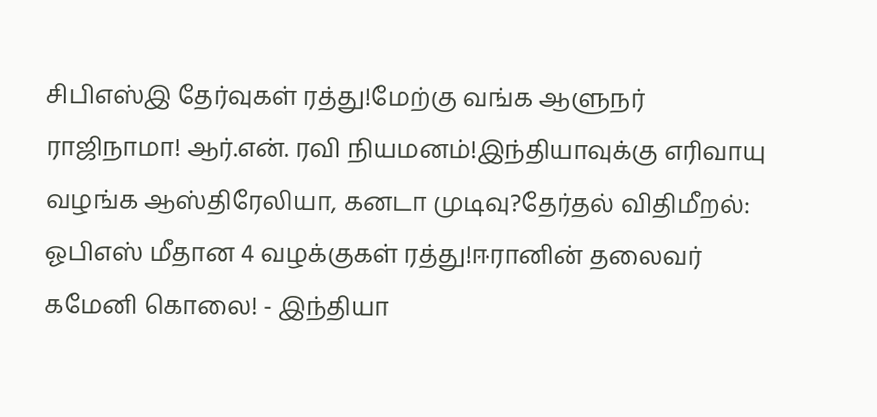சிபிஎஸ்இ தேர்வுகள் ரத்து!மேற்கு வங்க ஆளுநர் ராஜிநாமா! ஆர்.என். ரவி நியமனம்!இந்தியாவுக்கு எரிவாயு வழங்க ஆஸ்திரேலியா, கனடா முடிவு?தேர்தல் விதிமீறல்: ஓபிஎஸ் மீதான 4 வழக்குகள் ரத்து!ஈரானின் தலைவர் கமேனி கொலை! - இந்தியா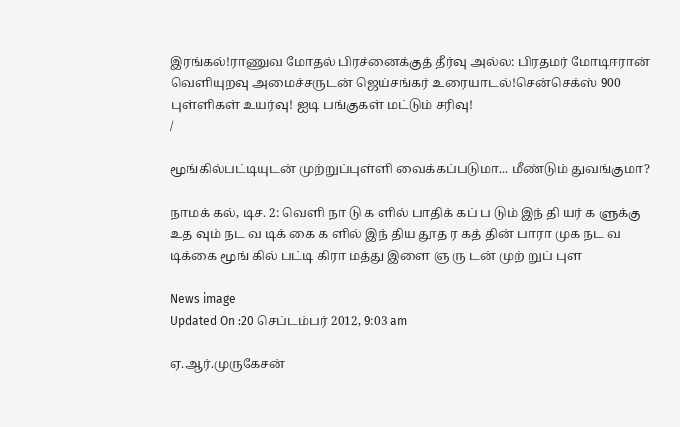இரங்கல்!ராணுவ மோதல் பிரச்னைக்குத் தீர்வு அல்ல: பிரதமர் மோடிஈரான் வெளியுறவு அமைச்சருடன் ஜெய்சங்கர் உரையாடல்!சென்செக்ஸ் 900 புள்ளிகள் உயர்வு! ஐடி பங்குகள் மட்டும் சரிவு!
/

மூங்கில்பட்டியுடன் முற்றுப்புள்ளி வைக்கப்படுமா... மீண்டும் துவங்குமா?

நாமக் கல், டிச. 2: வெளி நா டு க ளில் பாதிக் கப் ப டும் இந் தி யர் க ளுக்கு உத வும் நட வ டிக் கை க ளில் இந் திய தூத ர கத் தின் பாரா முக நட வ டிக்கை மூங் கில் பட்டி கிரா மத்து இளை ஞ ரு டன் முற் றுப் புள

News image
Updated On :20 செப்டம்பர் 2012, 9:03 am

ஏ.ஆர்.முருகேசன்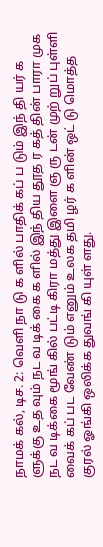நாமக் கல், டிச. 2: வெளி நா டு க ளில் பாதிக் கப் ப டும் இந் தி யர் க ளுக்கு உத வும் நட வ டிக் கை க ளில் இந் திய தூத ர கத் தின் பாரா முக நட வ டிக்கை மூங் கில் பட்டி கிரா மத்து இளை ஞ ரு டன் முற் றுப் புள்ளி வைக் கப் பட வேண் டும் எனும் உலக தமி ழர் க ளின் ஒட் டு மொத்த குரல் ஓங்கி ஒலிக்க துவங் கி யுள் ளது.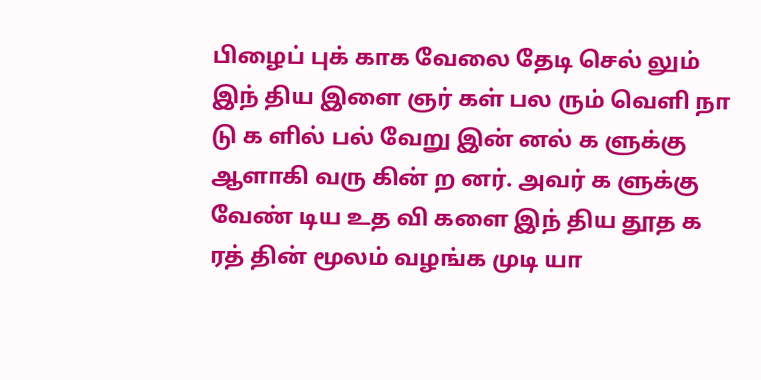பிழைப் புக் காக வேலை தேடி செல் லும் இந் திய இளை ஞர் கள் பல ரும் வெளி நா டு க ளில் பல் வேறு இன் னல் க ளுக்கு ஆளாகி வரு கின் ற னர். அவர் க ளுக்கு வேண் டிய உத வி களை இந் திய தூத க ரத் தின் மூலம் வழங்க முடி யா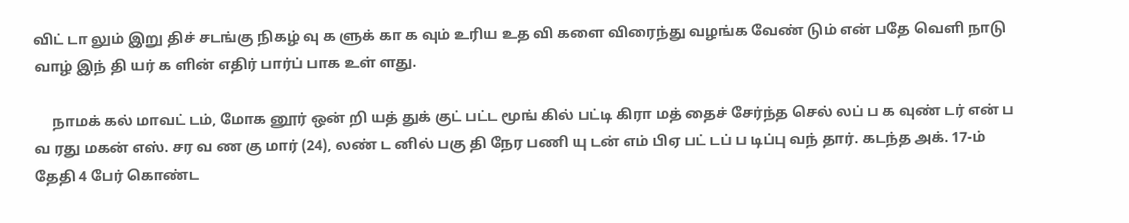விட் டா லும் இறு திச் சடங்கு நிகழ் வு க ளுக் கா க வும் உரிய உத வி களை விரைந்து வழங்க வேண் டும் என் பதே வெளி நாடு வாழ் இந் தி யர் க ளின் எதிர் பார்ப் பாக உள் ளது.

     நாமக் கல் மாவட் டம், மோக னூர் ஒன் றி யத் துக் குட் பட்ட மூங் கில் பட்டி கிரா மத் தைச் சேர்ந்த செல் லப் ப க வுண் டர் என் ப வ ரது மகன் எஸ். சர வ ண கு மார் (24), லண் ட னில் பகு தி நேர பணி யு டன் எம் பிஏ பட் டப் ப டிப்பு வந் தார். கடந்த அக். 17-ம் தேதி 4 பேர் கொண்ட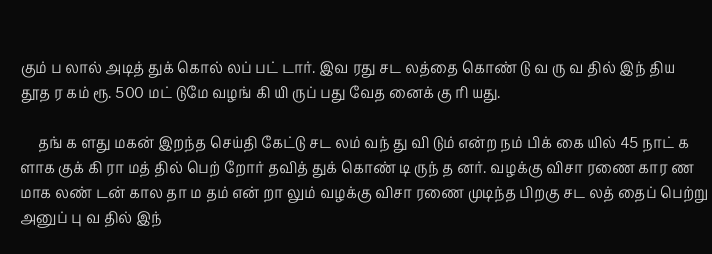கும் ப லால் அடித் துக் கொல் லப் பட் டார். இவ ரது சட லத்தை கொண் டு வ ரு வ தில் இந் திய தூத ர கம் ரூ. 500 மட் டுமே வழங் கி யி ருப் பது வேத னைக் கு ரி யது.

     தங் க ளது மகன் இறந்த செய்தி கேட்டு சட லம் வந் து வி டும் என்ற நம் பிக் கை யில் 45 நாட் க ளாக குக் கி ரா மத் தில் பெற் றோர் தவித் துக் கொண் டி ருந் த னர். வழக்கு விசா ரணை கார ண மாக லண் டன் கால தா ம தம் என் றா லும் வழக்கு விசா ரணை முடிந்த பிறகு சட லத் தைப் பெற்று அனுப் பு வ தில் இந்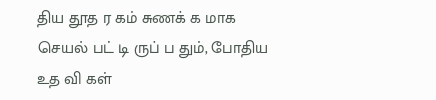திய தூத ர கம் சுணக் க மாக செயல் பட் டி ருப் ப தும், போதிய உத வி கள்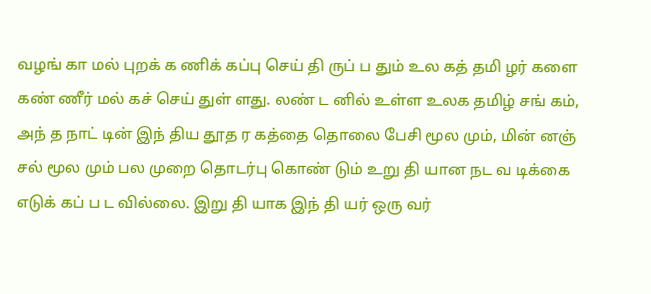வழங் கா மல் புறக் க ணிக் கப்பு செய் தி ருப் ப தும் உல கத் தமி ழர் களை கண் ணீர் மல் கச் செய் துள் ளது. லண் ட னில் உள்ள உலக தமிழ் சங் கம், அந் த நாட் டின் இந் திய தூத ர கத்தை தொலை பேசி மூல மும், மின் னஞ் சல் மூல மும் பல முறை தொடர்பு கொண் டும் உறு தி யான நட வ டிக்கை எடுக் கப் ப ட வில்லை. இறு தி யாக இந் தி யர் ஒரு வர்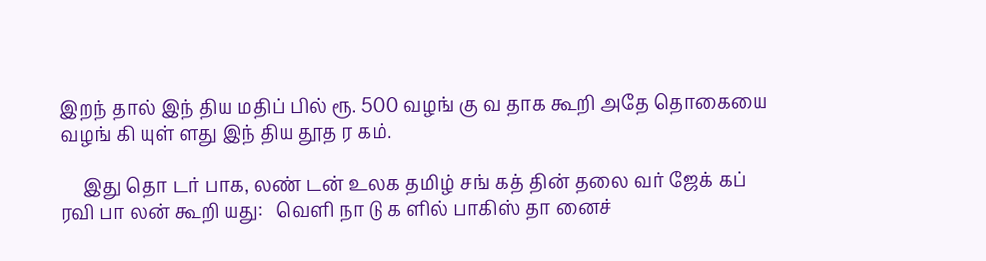இறந் தால் இந் திய மதிப் பில் ரூ. 500 வழங் கு வ தாக கூறி அதே தொகையை வழங் கி யுள் ளது இந் திய தூத ர கம்.

     இது தொ டர் பாக, லண் டன் உலக தமிழ் சங் கத் தின் தலை வர் ஜேக் கப் ரவி பா லன் கூறி யது:   வெளி நா டு க ளில் பாகிஸ் தா னைச்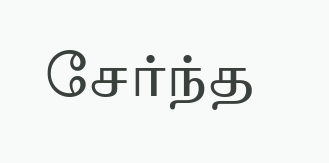சேர்ந்த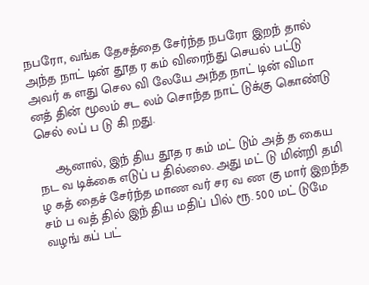நபரோ, வங்க தேசத்தை சேர்ந்த நபரோ இறந் தால் அந்த நாட் டின் தூத ர கம் விரைந்து செயல் பட்டு அவர் க ளது செல வி லேயே அந்த நாட் டின் விமா னத் தின் மூலம் சட லம் சொந்த நாட் டுக்கு கொண்டு செல் லப் ப டு கி றது.

     ஆனால், இந் திய தூத ர கம் மட் டும் அத் த கைய நட வ டிக்கை எடுப் ப தில்லை. அது மட் டு மின்றி தமி ழ கத் தைச் சேர்ந்த மாண வர் சர வ ண கு மார் இறந்த சம் ப வத் தில் இந் திய மதிப் பில் ரூ. 500 மட் டுமே வழங் கப் பட்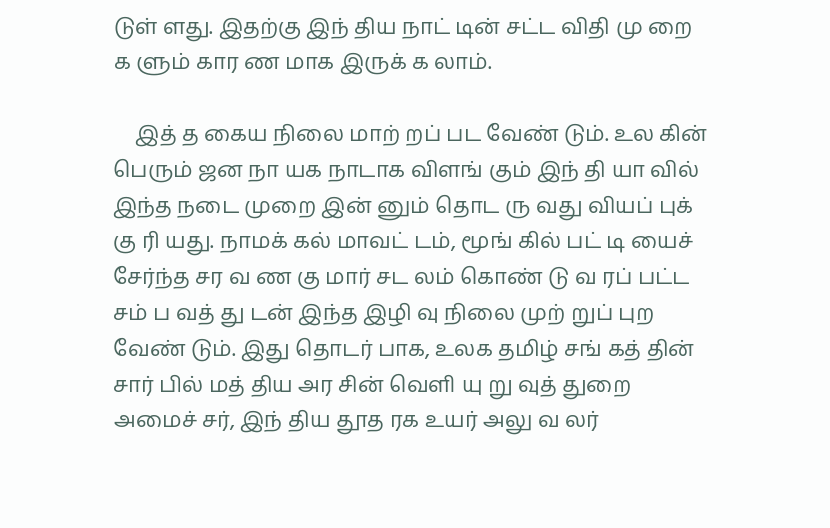டுள் ளது. இதற்கு இந் திய நாட் டின் சட்ட விதி மு றை க ளும் கார ண மாக இருக் க லாம்.

    இத் த கைய நிலை மாற் றப் பட வேண் டும். உல கின் பெரும் ஜன நா யக நாடாக விளங் கும் இந் தி யா வில் இந்த நடை முறை இன் னும் தொட ரு வது வியப் புக் கு ரி யது. நாமக் கல் மாவட் டம், மூங் கில் பட் டி யைச் சேர்ந்த சர வ ண கு மார் சட லம் கொண் டு வ ரப் பட்ட சம் ப வத் து டன் இந்த இழி வு நிலை முற் றுப் புற வேண் டும். இது தொடர் பாக, உலக தமிழ் சங் கத் தின் சார் பில் மத் திய அர சின் வெளி யு று வுத் துறை அமைச் சர், இந் திய தூத ரக உயர் அலு வ லர்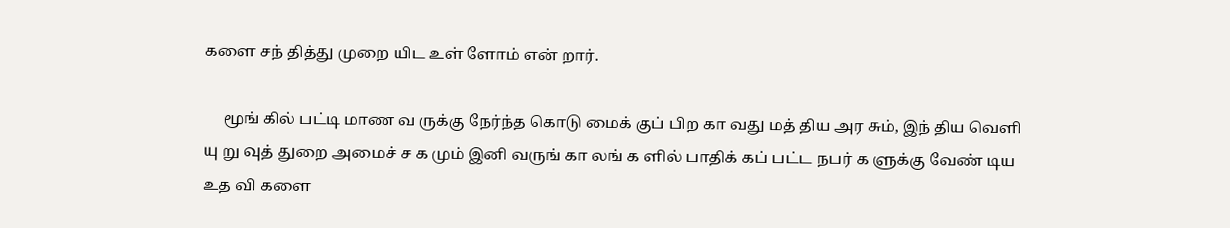களை சந் தித்து முறை யிட உள் ளோம் என் றார்.

     மூங் கில் பட்டி மாண வ ருக்கு நேர்ந்த கொடு மைக் குப் பிற கா வது மத் திய அர சும், இந் திய வெளி யு று வுத் துறை அமைச் ச க மும் இனி வருங் கா லங் க ளில் பாதிக் கப் பட்ட நபர் க ளுக்கு வேண் டிய உத வி களை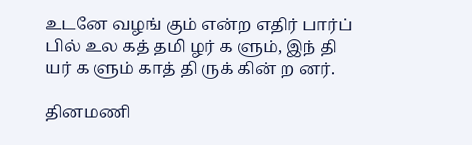உடனே வழங் கும் என்ற எதிர் பார்ப் பில் உல கத் தமி ழர் க ளும், இந் தி யர் க ளும் காத் தி ருக் கின் ற னர்.

தினமணி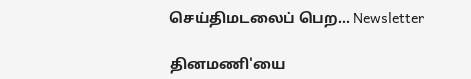செய்திமடலைப் பெற... Newsletter

தினமணி'யை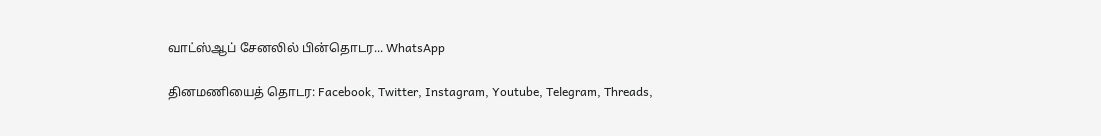வாட்ஸ்ஆப் சேனலில் பின்தொடர... WhatsApp

தினமணியைத் தொடர: Facebook, Twitter, Instagram, Youtube, Telegram, Threads,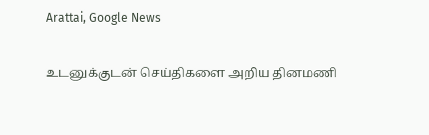Arattai, Google News

உடனுக்குடன் செய்திகளை அறிய தினமணி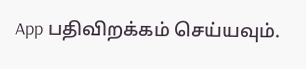App பதிவிறக்கம் செய்யவும்.